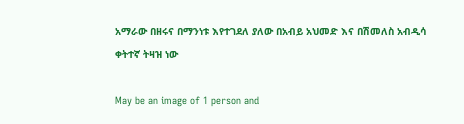አማራው በዘሩና በማንነቱ እየተገደለ ያለው በአብይ አህመድ እና በሽመለስ አብዲሳ ቀትተኛ ትዛዝ ነው

May be an image of 1 person and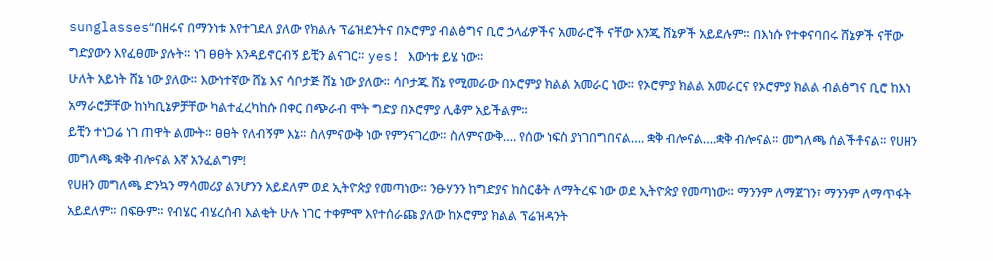sunglasses“በዘሩና በማንነቱ እየተገደለ ያለው የክልሉ ፕሬዝደንትና በኦሮምያ ብልፅግና ቢሮ ኃላፊዎችና አመራሮች ናቸው እንጂ ሸኔዎች አይደሉም። በእነሱ የተቀናባበሩ ሸኔዎች ናቸው ግድያውን እየፈፀሙ ያሉት። ነገ ፀፀት እንዳይኖርብኝ ይቺን ልናገር። yes! እውነቱ ይሄ ነው።
ሁለት አይነት ሸኔ ነው ያለው። እውነተኛው ሸኔ እና ሳቦታጅ ሸኔ ነው ያለው። ሳቦታጁ ሸኔ የሚመራው በኦሮምያ ክልል አመራር ነው። የኦሮምያ ክልል አመራርና የኦሮምያ ክልል ብልፅግና ቢሮ ከእነ አማራሮቻቸው ከነካቢኔዎቻቸው ካልተፈረካከሱ በቀር በጭራብ ሞት ግድያ በኦሮምያ ሊቆም አይችልም።
ይቺን ተነጋሬ ነገ ጠዋት ልሙት። ፀፀት የለብኝም እኔ። ስለምናውቅ ነው የምንናገረው። ስለምናውቅ…. የሰው ነፍስ ያነገበግበናል…. ቋቅ ብሎናል….ቋቅ ብሎናል። መግለጫ ሰልችቶናል። የሀዘን መግለጫ ቋቅ ብሎናል እኛ አንፈልግም!
የሀዘን መግለጫ ድንኳን ማሳመሪያ ልንሆንን አይደለም ወደ ኢትዮጵያ የመጣነው። ንፁሃንን ከግድያና ከስርቆት ለማትረፍ ነው ወደ ኢትዮጵያ የመጣነው። ማንንም ለማጀገን፣ ማንንም ለማጥፋት አይደለም። በፍፁም። የብሄር ብሄረሰብ እልቂት ሁሉ ነገር ተቀምሞ እየተሰራጩ ያለው ከኦሮምያ ክልል ፕሬዝዳንት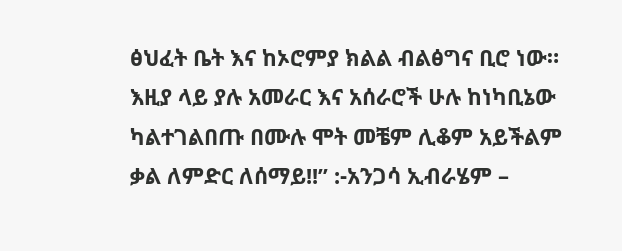ፅህፈት ቤት እና ከኦሮምያ ክልል ብልፅግና ቢሮ ነው። እዚያ ላይ ያሉ አመራር እና አሰራሮች ሁሉ ከነካቢኔው ካልተገልበጡ በሙሉ ሞት መቼም ሊቆም አይችልም ቃል ለምድር ለሰማይ!!” :-አንጋሳ ኢብራሄም –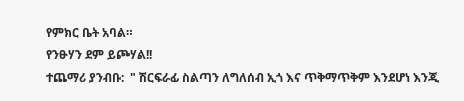የምክር ቤት አባል።
የንፁሃን ደም ይጮሃል!!
ተጨማሪ ያንብቡ:  " ሽርፍራፊ ስልጣን ለግለሰብ ኢጎ እና ጥቅማጥቅም እንደሆነ እንጂ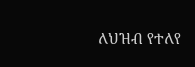ለህዝብ የተለየ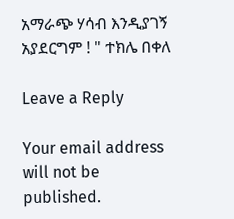አማራጭ ሃሳብ እንዲያገኝ አያደርግም ! " ተክሌ በቀለ

Leave a Reply

Your email address will not be published.